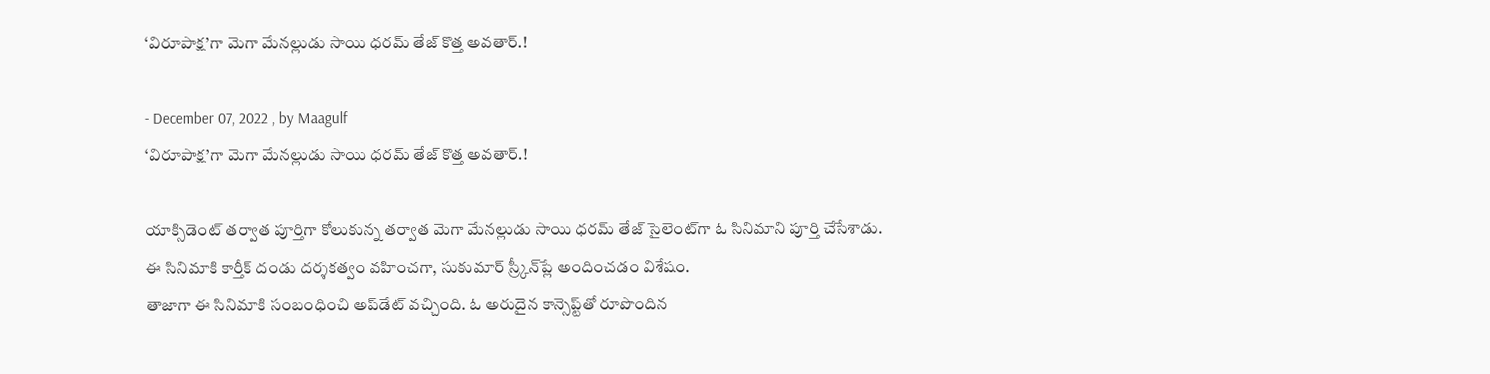‘విరూపాక్ష‌’గా మెగా మేనల్లుడు సాయి ధరమ్ తేజ్ కొత్త అవతార్.!

- December 07, 2022 , by Maagulf
‘విరూపాక్ష‌’గా మెగా మేనల్లుడు సాయి ధరమ్ తేజ్ కొత్త అవతార్.!

యాక్సిడెంట్ తర్వాత పూర్తిగా కోలుకున్న తర్వాత మెగా మేనల్లుడు సాయి ధరమ్ తేజ్ సైలెంట్‌గా ఓ సినిమాని పూర్తి చేసేశాడు. ఈ సినిమాకి కార్తీక్ దండు దర్శకత్వం వహించగా, సుకుమార్ స్ర్కీన్‌ప్లే అందించడం విశేషం.
తాజాగా ఈ సినిమాకి సంబంధించి అప్‌డేట్ వచ్చింది. ఓ అరుదైన కాన్సెప్ట్‌తో రూపొందిన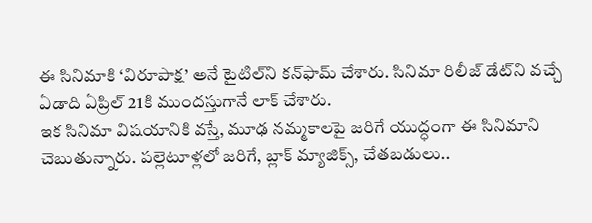ఈ సినిమాకి ‘విరూపాక్ష’ అనే టైటిల్‌ని కన్‌ఫామ్ చేశారు. సినిమా రిలీజ్ డేట్‌ని వచ్చే ఏడాది ఏప్రిల్ 21కి ముందస్తుగానే లాక్ చేశారు.
ఇక సినిమా విషయానికి వస్తే, మూఢ నమ్మకాలపై జరిగే యుద్ధంగా ఈ సినిమాని చెబుతున్నారు. పల్లెటూళ్లలో జరిగే, బ్లాక్ మ్యాజిక్స్, చేతబడులు..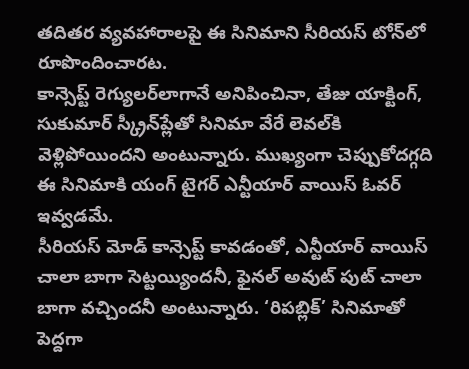తదితర వ్యవహారాలపై ఈ సినిమాని సీరియస్ టోన్‌లో రూపొందించారట.
కాన్సెప్ట్ రెగ్యులర్‌లాగానే అనిపించినా, తేజు యాక్టింగ్, సుకుమార్ స్క్రీన్‌ప్లేతో సినిమా వేరే లెవల్‌కి వెళ్లిపోయిందని అంటున్నారు. ముఖ్యంగా చెప్పుకోదగ్గది ఈ సినిమాకి యంగ్ టైగర్ ఎన్టీయార్ వాయిస్ ఓవర్ ఇవ్వడమే.
సీరియస్ మోడ్ కాన్సెప్ట్ కావడంతో, ఎన్టీయార్ వాయిస్ చాలా బాగా సెట్టయ్యిందనీ, ఫైనల్ అవుట్ పుట్ చాలా బాగా వచ్చిందనీ అంటున్నారు. ‘రిపబ్లిక్’ సినిమాతో పెద్దగా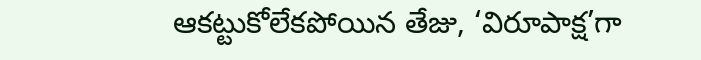ఆకట్టుకోలేకపోయిన తేజు, ‘విరూపాక్ష’గా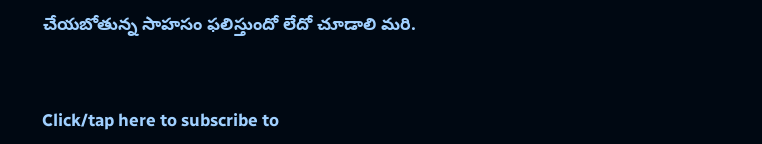చేయబోతున్న సాహసం ఫలిస్తుందో లేదో చూడాలి మరి.



Click/tap here to subscribe to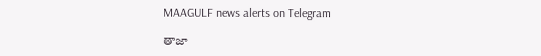MAAGULF news alerts on Telegram

తాజా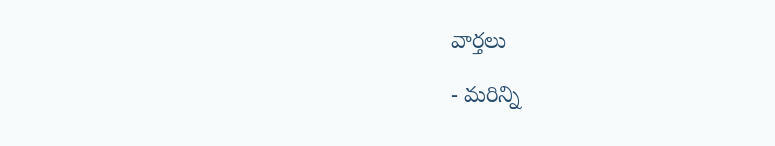వార్తలు

- మరిన్ని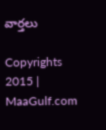వార్తలు

Copyrights 2015 | MaaGulf.com